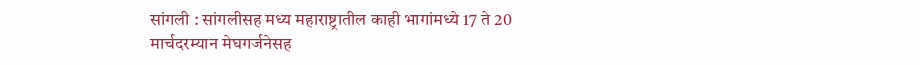सांगली : सांगलीसह मध्य महाराष्ट्रातील काही भागांमध्ये 17 ते 20 मार्चदरम्यान मेघगर्जनेसह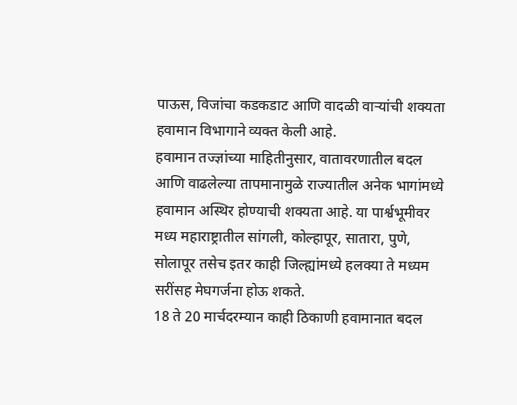पाऊस, विजांचा कडकडाट आणि वादळी वाऱ्यांची शक्यता हवामान विभागाने व्यक्त केली आहे.
हवामान तज्ज्ञांच्या माहितीनुसार, वातावरणातील बदल आणि वाढलेल्या तापमानामुळे राज्यातील अनेक भागांमध्ये हवामान अस्थिर होण्याची शक्यता आहे. या पार्श्वभूमीवर मध्य महाराष्ट्रातील सांगली, कोल्हापूर, सातारा, पुणे, सोलापूर तसेच इतर काही जिल्ह्यांमध्ये हलक्या ते मध्यम सरींसह मेघगर्जना होऊ शकते.
18 ते 20 मार्चदरम्यान काही ठिकाणी हवामानात बदल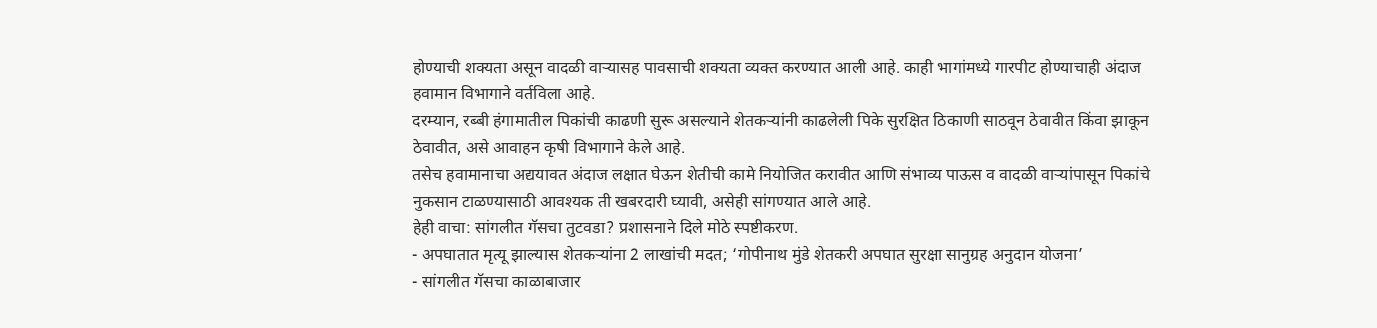होण्याची शक्यता असून वादळी वाऱ्यासह पावसाची शक्यता व्यक्त करण्यात आली आहे. काही भागांमध्ये गारपीट होण्याचाही अंदाज हवामान विभागाने वर्तविला आहे.
दरम्यान, रब्बी हंगामातील पिकांची काढणी सुरू असल्याने शेतकऱ्यांनी काढलेली पिके सुरक्षित ठिकाणी साठवून ठेवावीत किंवा झाकून ठेवावीत, असे आवाहन कृषी विभागाने केले आहे.
तसेच हवामानाचा अद्ययावत अंदाज लक्षात घेऊन शेतीची कामे नियोजित करावीत आणि संभाव्य पाऊस व वादळी वाऱ्यांपासून पिकांचे नुकसान टाळण्यासाठी आवश्यक ती खबरदारी घ्यावी, असेही सांगण्यात आले आहे.
हेही वाचा: सांगलीत गॅसचा तुटवडा? प्रशासनाने दिले मोठे स्पष्टीकरण.
- अपघातात मृत्यू झाल्यास शेतकऱ्यांना 2 लाखांची मदत; ‘गोपीनाथ मुंडे शेतकरी अपघात सुरक्षा सानुग्रह अनुदान योजना’
- सांगलीत गॅसचा काळाबाजार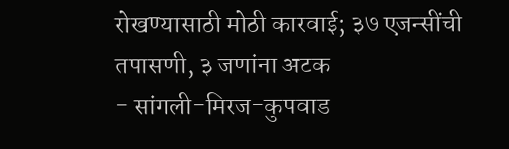रोखण्यासाठी मोठी कारवाई; ३७ एजन्सींची तपासणी, ३ जणांना अटक
- सांगली-मिरज-कुपवाड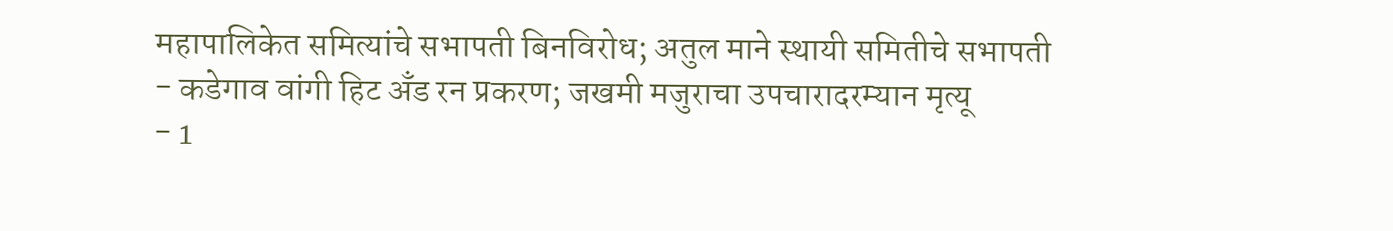महापालिकेत समित्यांचे सभापती बिनविरोध; अतुल माने स्थायी समितीचे सभापती
- कडेगाव वांगी हिट अँड रन प्रकरण; जखमी मजुराचा उपचारादरम्यान मृत्यू
- 1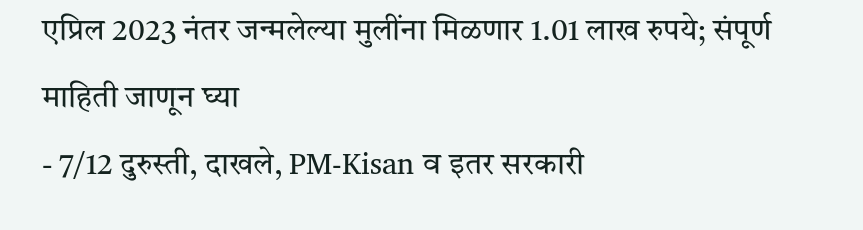एप्रिल 2023 नंतर जन्मलेल्या मुलींना मिळणार 1.01 लाख रुपये; संपूर्ण माहिती जाणून घ्या
- 7/12 दुरुस्ती, दाखले, PM-Kisan व इतर सरकारी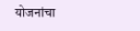योजनांचा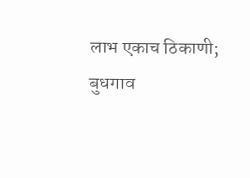लाभ एकाच ठिकाणी; बुधगाव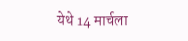येथे 14 मार्चला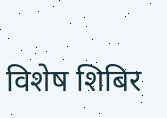विशेष शिबिर